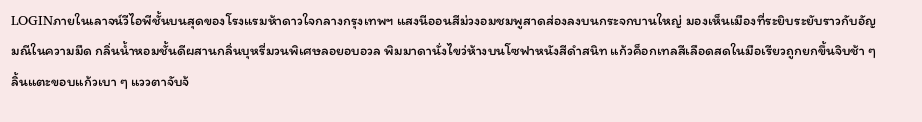LOGINภายในเลาจน์วีไอพีชั้นบนสุดของโรงแรมห้าดาวใจกลางกรุงเทพฯ แสงนีออนสีม่วงอมชมพูสาดส่องลงบนกระจกบานใหญ่ มองเห็นเมืองที่ระยิบระยับราวกับอัญมณีในความมืด กลิ่นน้ำหอมชั้นดีผสานกลิ่นบุหรี่มวนพิเศษลอยอบอวล พิมมาดานั่งไขว่ห้างบนโซฟาหนังสีดำสนิท แก้วค็อกเทลสีเลือดสดในมือเรียวถูกยกขึ้นจิบช้า ๆ ลิ้นแตะขอบแก้วเบา ๆ แววตาจับจ้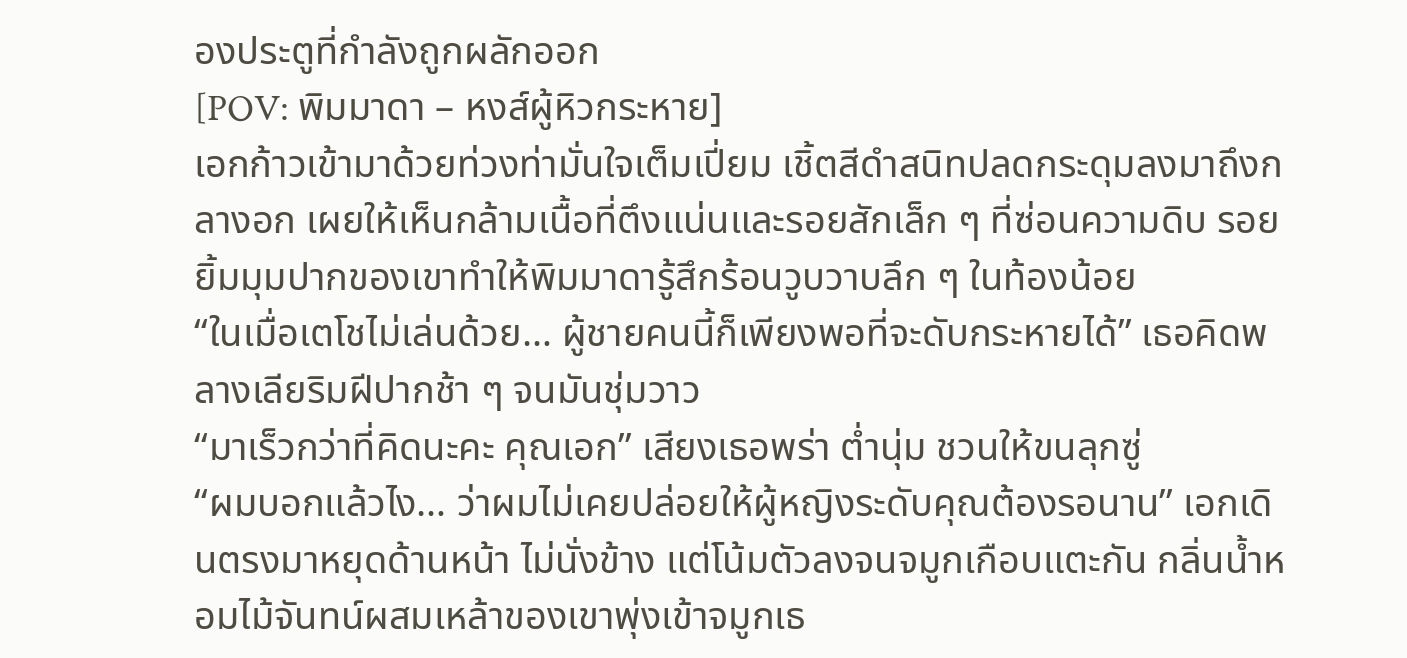องประตูที่กำลังถูกผลักออก
[POV: พิมมาดา – หงส์ผู้หิวกระหาย]
เอกก้าวเข้ามาด้วยท่วงท่ามั่นใจเต็มเปี่ยม เชิ้ตสีดำสนิทปลดกระดุมลงมาถึงกลางอก เผยให้เห็นกล้ามเนื้อที่ตึงแน่นและรอยสักเล็ก ๆ ที่ซ่อนความดิบ รอยยิ้มมุมปากของเขาทำให้พิมมาดารู้สึกร้อนวูบวาบลึก ๆ ในท้องน้อย
“ในเมื่อเตโชไม่เล่นด้วย… ผู้ชายคนนี้ก็เพียงพอที่จะดับกระหายได้” เธอคิดพลางเลียริมฝีปากช้า ๆ จนมันชุ่มวาว
“มาเร็วกว่าที่คิดนะคะ คุณเอก” เสียงเธอพร่า ต่ำนุ่ม ชวนให้ขนลุกซู่
“ผมบอกแล้วไง… ว่าผมไม่เคยปล่อยให้ผู้หญิงระดับคุณต้องรอนาน” เอกเดินตรงมาหยุดด้านหน้า ไม่นั่งข้าง แต่โน้มตัวลงจนจมูกเกือบแตะกัน กลิ่นน้ำหอมไม้จันทน์ผสมเหล้าของเขาพุ่งเข้าจมูกเธ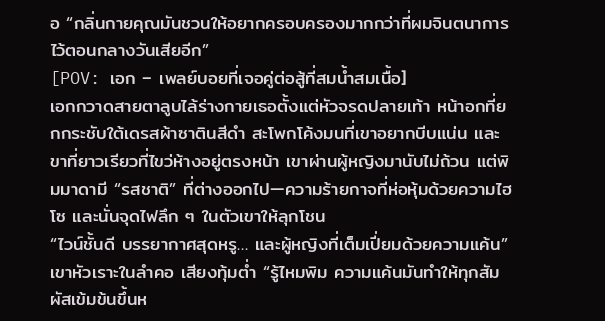อ “กลิ่นกายคุณมันชวนให้อยากครอบครองมากกว่าที่ผมจินตนาการไว้ตอนกลางวันเสียอีก”
[POV: เอก – เพลย์บอยที่เจอคู่ต่อสู้ที่สมน้ำสมเนื้อ]
เอกกวาดสายตาลูบไล้ร่างกายเธอตั้งแต่หัวจรดปลายเท้า หน้าอกที่ยกกระชับใต้เดรสผ้าซาตินสีดำ สะโพกโค้งมนที่เขาอยากบีบแน่น และขาที่ยาวเรียวที่ไขว่ห้างอยู่ตรงหน้า เขาผ่านผู้หญิงมานับไม่ถ้วน แต่พิมมาดามี “รสชาติ” ที่ต่างออกไป—ความร้ายกาจที่ห่อหุ้มด้วยความไฮโซ และนั่นจุดไฟลึก ๆ ในตัวเขาให้ลุกโชน
“ไวน์ชั้นดี บรรยากาศสุดหรู… และผู้หญิงที่เต็มเปี่ยมด้วยความแค้น” เขาหัวเราะในลำคอ เสียงทุ้มต่ำ “รู้ไหมพิม ความแค้นมันทำให้ทุกสัมผัสเข้มข้นขึ้นห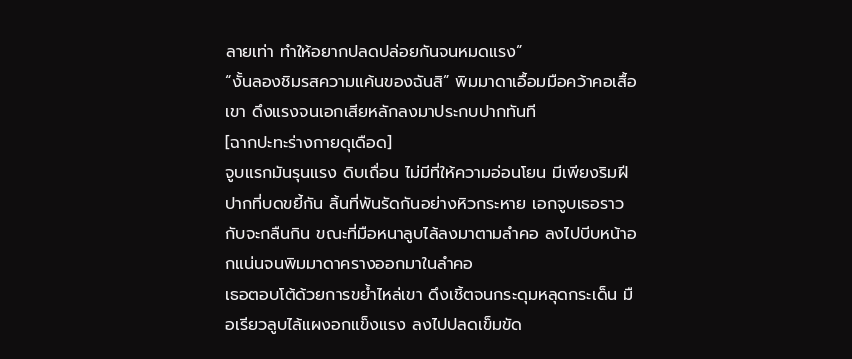ลายเท่า ทำให้อยากปลดปล่อยกันจนหมดแรง”
“งั้นลองชิมรสความแค้นของฉันสิ” พิมมาดาเอื้อมมือคว้าคอเสื้อเขา ดึงแรงจนเอกเสียหลักลงมาประกบปากทันที
[ฉากปะทะร่างกายดุเดือด]
จูบแรกมันรุนแรง ดิบเถื่อน ไม่มีที่ให้ความอ่อนโยน มีเพียงริมฝีปากที่บดขยี้กัน ลิ้นที่พันรัดกันอย่างหิวกระหาย เอกจูบเธอราวกับจะกลืนกิน ขณะที่มือหนาลูบไล้ลงมาตามลำคอ ลงไปบีบหน้าอกแน่นจนพิมมาดาครางออกมาในลำคอ
เธอตอบโต้ด้วยการขย้ำไหล่เขา ดึงเชิ้ตจนกระดุมหลุดกระเด็น มือเรียวลูบไล้แผงอกแข็งแรง ลงไปปลดเข็มขัด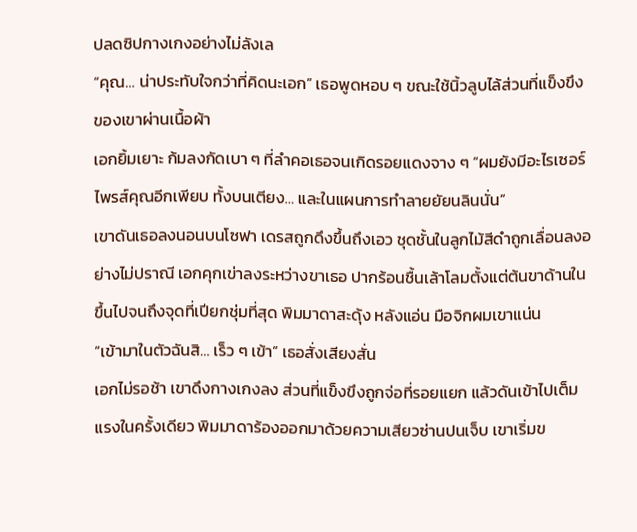ปลดซิปกางเกงอย่างไม่ลังเล
“คุณ… น่าประทับใจกว่าที่คิดนะเอก” เธอพูดหอบ ๆ ขณะใช้นิ้วลูบไล้ส่วนที่แข็งขึงของเขาผ่านเนื้อผ้า
เอกยิ้มเยาะ ก้มลงกัดเบา ๆ ที่ลำคอเธอจนเกิดรอยแดงจาง ๆ “ผมยังมีอะไรเซอร์ไพรส์คุณอีกเพียบ ทั้งบนเตียง… และในแผนการทำลายยัยนลินนั่น”
เขาดันเธอลงนอนบนโซฟา เดรสถูกดึงขึ้นถึงเอว ชุดชั้นในลูกไม้สีดำถูกเลื่อนลงอย่างไม่ปราณี เอกคุกเข่าลงระหว่างขาเธอ ปากร้อนชื้นเล้าโลมตั้งแต่ต้นขาด้านในขึ้นไปจนถึงจุดที่เปียกชุ่มที่สุด พิมมาดาสะดุ้ง หลังแอ่น มือจิกผมเขาแน่น
“เข้ามาในตัวฉันสิ… เร็ว ๆ เข้า” เธอสั่งเสียงสั่น
เอกไม่รอช้า เขาดึงกางเกงลง ส่วนที่แข็งขึงถูกจ่อที่รอยแยก แล้วดันเข้าไปเต็มแรงในครั้งเดียว พิมมาดาร้องออกมาด้วยความเสียวซ่านปนเจ็บ เขาเริ่มข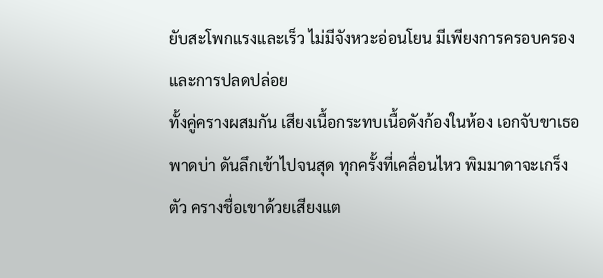ยับสะโพกแรงและเร็ว ไม่มีจังหวะอ่อนโยน มีเพียงการครอบครองและการปลดปล่อย
ทั้งคู่ครางผสมกัน เสียงเนื้อกระทบเนื้อดังก้องในห้อง เอกจับขาเธอพาดบ่า ดันลึกเข้าไปจนสุด ทุกครั้งที่เคลื่อนไหว พิมมาดาจะเกร็งตัว ครางชื่อเขาด้วยเสียงแต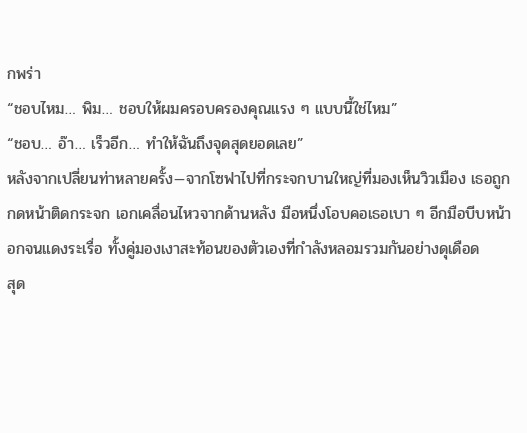กพร่า
“ชอบไหม… พิม… ชอบให้ผมครอบครองคุณแรง ๆ แบบนี้ใช่ไหม”
“ชอบ… อ๊า… เร็วอีก… ทำให้ฉันถึงจุดสุดยอดเลย”
หลังจากเปลี่ยนท่าหลายครั้ง—จากโซฟาไปที่กระจกบานใหญ่ที่มองเห็นวิวเมือง เธอถูกกดหน้าติดกระจก เอกเคลื่อนไหวจากด้านหลัง มือหนึ่งโอบคอเธอเบา ๆ อีกมือบีบหน้าอกจนแดงระเรื่อ ทั้งคู่มองเงาสะท้อนของตัวเองที่กำลังหลอมรวมกันอย่างดุเดือด
สุด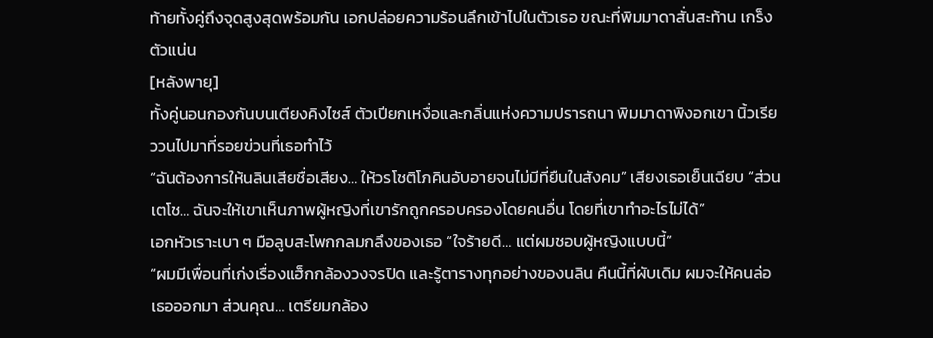ท้ายทั้งคู่ถึงจุดสูงสุดพร้อมกัน เอกปล่อยความร้อนลึกเข้าไปในตัวเธอ ขณะที่พิมมาดาสั่นสะท้าน เกร็งตัวแน่น
[หลังพายุ]
ทั้งคู่นอนกองกันบนเตียงคิงไซส์ ตัวเปียกเหงื่อและกลิ่นแห่งความปรารถนา พิมมาดาพิงอกเขา นิ้วเรียววนไปมาที่รอยข่วนที่เธอทำไว้
“ฉันต้องการให้นลินเสียชื่อเสียง… ให้วรโชติโภคินอับอายจนไม่มีที่ยืนในสังคม” เสียงเธอเย็นเฉียบ “ส่วนเตโช… ฉันจะให้เขาเห็นภาพผู้หญิงที่เขารักถูกครอบครองโดยคนอื่น โดยที่เขาทำอะไรไม่ได้”
เอกหัวเราะเบา ๆ มือลูบสะโพกกลมกลึงของเธอ “ใจร้ายดี… แต่ผมชอบผู้หญิงแบบนี้”
“ผมมีเพื่อนที่เก่งเรื่องแฮ็กกล้องวงจรปิด และรู้ตารางทุกอย่างของนลิน คืนนี้ที่ผับเดิม ผมจะให้คนล่อเธอออกมา ส่วนคุณ… เตรียมกล้อง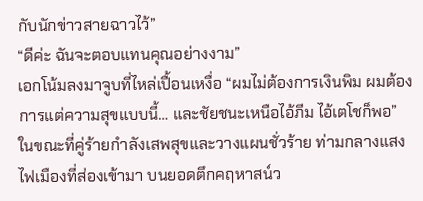กับนักข่าวสายฉาวไว้”
“ดีค่ะ ฉันจะตอบแทนคุณอย่างงาม”
เอกโน้มลงมาจูบที่ไหล่เปื้อนเหงื่อ “ผมไม่ต้องการเงินพิม ผมต้องการแต่ความสุขแบบนี้… และชัยชนะเหนือไอ้ภีม ไอ้เตโชก็พอ”
ในขณะที่คู่ร้ายกำลังเสพสุขและวางแผนชั่วร้าย ท่ามกลางแสงไฟเมืองที่ส่องเข้ามา บนยอดตึกคฤหาสน์ว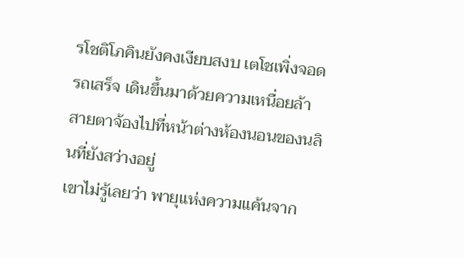รโชติโภคินยังคงเงียบสงบ เตโชเพิ่งจอดรถเสร็จ เดินขึ้นมาด้วยความเหนื่อยล้า สายตาจ้องไปที่หน้าต่างห้องนอนของนลินที่ยังสว่างอยู่
เขาไม่รู้เลยว่า พายุแห่งความแค้นจาก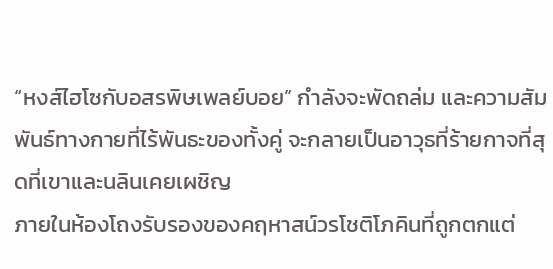“หงส์ไฮโซกับอสรพิษเพลย์บอย” กำลังจะพัดถล่ม และความสัมพันธ์ทางกายที่ไร้พันธะของทั้งคู่ จะกลายเป็นอาวุธที่ร้ายกาจที่สุดที่เขาและนลินเคยเผชิญ
ภายในห้องโถงรับรองของคฤหาสน์วรโชติโภคินที่ถูกตกแต่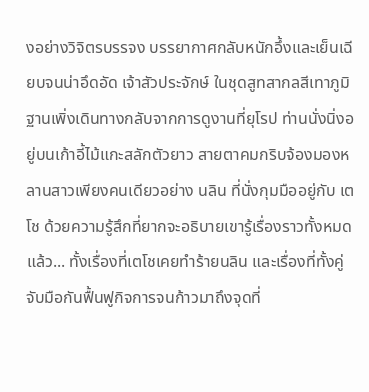งอย่างวิจิตรบรรจง บรรยากาศกลับหนักอึ้งและเย็นเฉียบจนน่าอึดอัด เจ้าสัวประจักษ์ ในชุดสูทสากลสีเทาภูมิฐานเพิ่งเดินทางกลับจากการดูงานที่ยุโรป ท่านนั่งนิ่งอยู่บนเก้าอี้ไม้แกะสลักตัวยาว สายตาคมกริบจ้องมองหลานสาวเพียงคนเดียวอย่าง นลิน ที่นั่งกุมมืออยู่กับ เตโช ด้วยความรู้สึกที่ยากจะอธิบายเขารู้เรื่องราวทั้งหมดแล้ว... ทั้งเรื่องที่เตโชเคยทำร้ายนลิน และเรื่องที่ทั้งคู่จับมือกันฟื้นฟูกิจการจนก้าวมาถึงจุดที่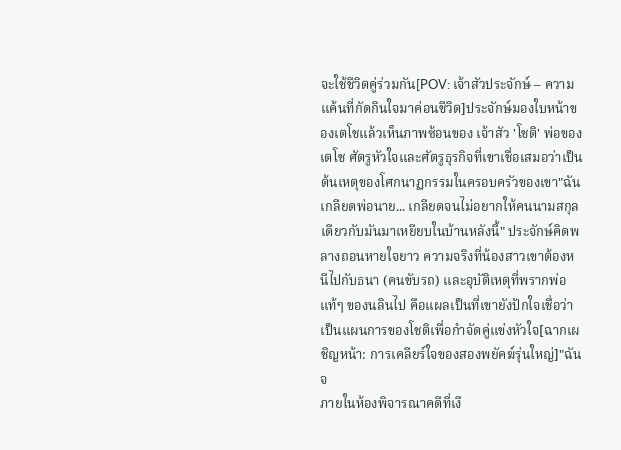จะใช้ชีวิตคู่ร่วมกัน[POV: เจ้าสัวประจักษ์ – ความแค้นที่กัดกินใจมาค่อนชีวิต]ประจักษ์มองใบหน้าของเตโชแล้วเห็นภาพซ้อนของ เจ้าสัว 'โชติ' พ่อของเตโช ศัตรูหัวใจและศัตรูธุรกิจที่เขาเชื่อเสมอว่าเป็นต้นเหตุของโศกนาฏกรรมในครอบครัวของเขา"ฉันเกลียดพ่อนาย... เกลียดจนไม่อยากให้คนนามสกุลเดียวกับมันมาเหยียบในบ้านหลังนี้" ประจักษ์คิดพลางถอนหายใจยาว ความจริงที่น้องสาวเขาต้องหนีไปกับธนา (คนขับรถ) และอุบัติเหตุที่พรากพ่อแท้ๆ ของนลินไป คือแผลเป็นที่เขายังปักใจเชื่อว่าเป็นแผนการของโชติเพื่อกำจัดคู่แข่งหัวใจ[ฉากเผชิญหน้า: การเคลียร์ใจของสองพยัคฆ์รุ่นใหญ่]"ฉันจ
ภายในห้องพิจารณาคดีที่เงี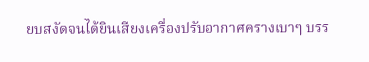ยบสงัดจนได้ยินเสียงเครื่องปรับอากาศครางเบาๆ บรร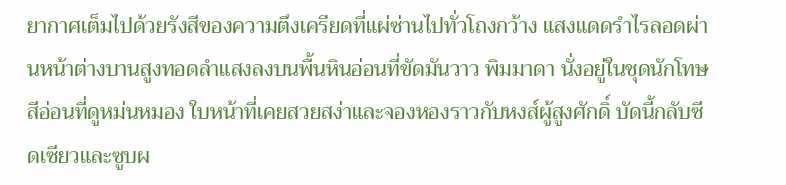ยากาศเต็มไปด้วยรังสีของความตึงเครียดที่แผ่ซ่านไปทั่วโถงกว้าง แสงแดดรำไรลอดผ่านหน้าต่างบานสูงทอดลำแสงลงบนพื้นหินอ่อนที่ขัดมันวาว พิมมาดา นั่งอยู่ในชุดนักโทษสีอ่อนที่ดูหม่นหมอง ใบหน้าที่เคยสวยสง่าและจองหองราวกับหงส์ผู้สูงศักดิ์ บัดนี้กลับซีดเซียวและซูบผ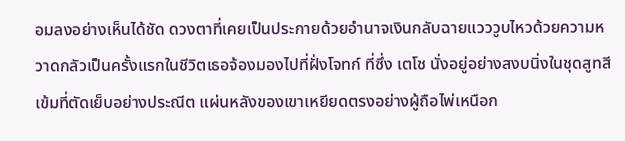อมลงอย่างเห็นได้ชัด ดวงตาที่เคยเป็นประกายด้วยอำนาจเงินกลับฉายแวววูบไหวด้วยความหวาดกลัวเป็นครั้งแรกในชีวิตเธอจ้องมองไปที่ฝั่งโจทก์ ที่ซึ่ง เตโช นั่งอยู่อย่างสงบนิ่งในชุดสูทสีเข้มที่ตัดเย็บอย่างประณีต แผ่นหลังของเขาเหยียดตรงอย่างผู้ถือไพ่เหนือก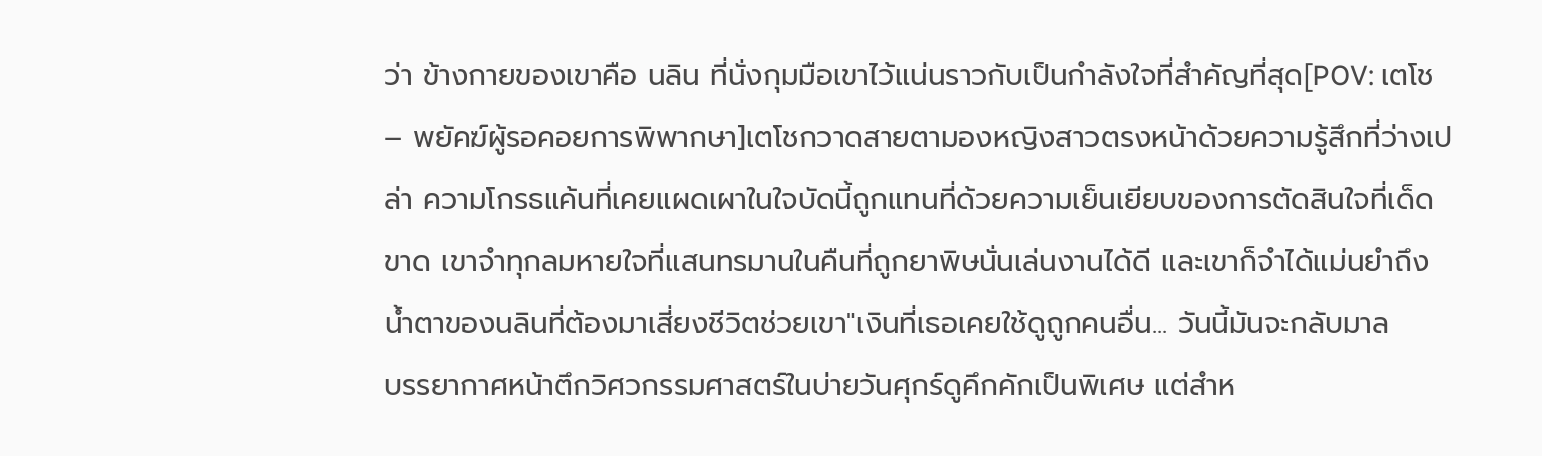ว่า ข้างกายของเขาคือ นลิน ที่นั่งกุมมือเขาไว้แน่นราวกับเป็นกำลังใจที่สำคัญที่สุด[POV: เตโช – พยัคฆ์ผู้รอคอยการพิพากษา]เตโชกวาดสายตามองหญิงสาวตรงหน้าด้วยความรู้สึกที่ว่างเปล่า ความโกรธแค้นที่เคยแผดเผาในใจบัดนี้ถูกแทนที่ด้วยความเย็นเยียบของการตัดสินใจที่เด็ดขาด เขาจำทุกลมหายใจที่แสนทรมานในคืนที่ถูกยาพิษนั่นเล่นงานได้ดี และเขาก็จำได้แม่นยำถึงน้ำตาของนลินที่ต้องมาเสี่ยงชีวิตช่วยเขา"เงินที่เธอเคยใช้ดูถูกคนอื่น... วันนี้มันจะกลับมาล
บรรยากาศหน้าตึกวิศวกรรมศาสตร์ในบ่ายวันศุกร์ดูคึกคักเป็นพิเศษ แต่สำห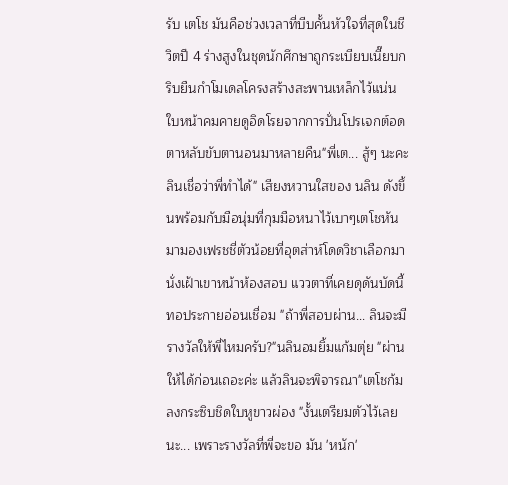รับ เตโช มันคือช่วงเวลาที่บีบคั้นหัวใจที่สุดในชีวิตปี 4 ร่างสูงในชุดนักศึกษาถูกระเบียบเนี๊ยบกริบยืนกำโมเดลโครงสร้างสะพานเหล็กไว้แน่น ใบหน้าคมคายดูอิดโรยจากการปั่นโปรเจกต์อดตาหลับขับตานอนมาหลายคืน"พี่เต... สู้ๆ นะคะ ลินเชื่อว่าพี่ทำได้" เสียงหวานใสของ นลิน ดังขึ้นพร้อมกับมือนุ่มที่กุมมือหนาไว้เบาๆเตโชหันมามองเฟรชชี่ตัวน้อยที่อุตส่าห์โดดวิชาเลือกมานั่งเฝ้าเขาหน้าห้องสอบ แววตาที่เคยดุดันบัดนี้ทอประกายอ่อนเชื่อม "ถ้าพี่สอบผ่าน... ลินจะมีรางวัลให้พี่ไหมครับ?"นลินอมยิ้มแก้มตุ่ย "ผ่านให้ได้ก่อนเถอะค่ะ แล้วลินจะพิจารณา"เตโชก้มลงกระซิบชิดใบหูขาวผ่อง "งั้นเตรียมตัวไว้เลยนะ... เพราะรางวัลที่พี่จะขอ มัน 'หนัก'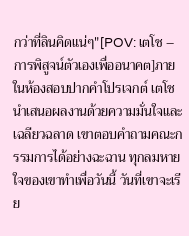กว่าที่ลินคิดแน่ๆ"[POV: เตโช – การพิสูจน์ตัวเองเพื่ออนาคต]ภายในห้องสอบปากคำโปรเจกต์ เตโชนำเสนอผลงานด้วยความมั่นใจและเฉลียวฉลาด เขาตอบคำถามคณะกรรมการได้อย่างฉะฉาน ทุกลมหายใจของเขาทำเพื่อวันนี้ วันที่เขาจะเรีย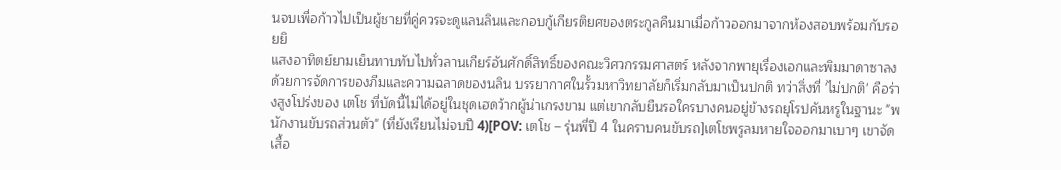นจบเพื่อก้าวไปเป็นผู้ชายที่คู่ควรจะดูแลนลินและกอบกู้เกียรติยศของตระกูลคืนมาเมื่อก้าวออกมาจากห้องสอบพร้อมกับรอยยิ
แสงอาทิตย์ยามเย็นทาบทับไปทั่วลานเกียร์อันศักดิ์สิทธิ์ของคณะวิศวกรรมศาสตร์ หลังจากพายุเรื่องเอกและพิมมาดาซาลงด้วยการจัดการของภีมและความฉลาดของนลิน บรรยากาศในรั้วมหาวิทยาลัยก็เริ่มกลับมาเป็นปกติ ทว่าสิ่งที่ 'ไม่ปกติ' คือร่างสูงโปร่งของ เตโช ที่บัดนี้ไม่ได้อยู่ในชุดเฮดว้ากผู้น่าเกรงขาม แต่เขากลับยืนรอใครบางคนอยู่ข้างรถยุโรปคันหรูในฐานะ "พนักงานขับรถส่วนตัว" (ที่ยังเรียนไม่จบปี 4)[POV: เตโช – รุ่นพี่ปี 4 ในคราบคนขับรถ]เตโชพรูลมหายใจออกมาเบาๆ เขาจัดเสื้อ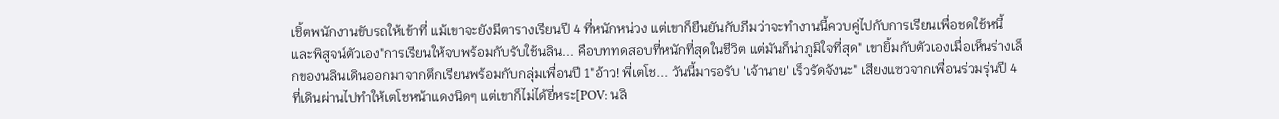เชิ้ตพนักงานขับรถให้เข้าที่ แม้เขาจะยังมีตารางเรียนปี 4 ที่หนักหน่วง แต่เขาก็ยืนยันกับภีมว่าจะทำงานนี้ควบคู่ไปกับการเรียนเพื่อชดใช้หนี้และพิสูจน์ตัวเอง"การเรียนให้จบพร้อมกับรับใช้นลิน... คือบททดสอบที่หนักที่สุดในชีวิต แต่มันก็น่าภูมิใจที่สุด" เขายิ้มกับตัวเองเมื่อเห็นร่างเล็กของนลินเดินออกมาจากตึกเรียนพร้อมกับกลุ่มเพื่อนปี 1"อ้าว! พี่เตโช... วันนี้มารอรับ 'เจ้านาย' เร็วรัดจังนะ" เสียงแซวจากเพื่อนร่วมรุ่นปี 4 ที่เดินผ่านไปทำให้เตโชหน้าแดงนิดๆ แต่เขาก็ไม่ได้ยี่หระ[POV: นลิ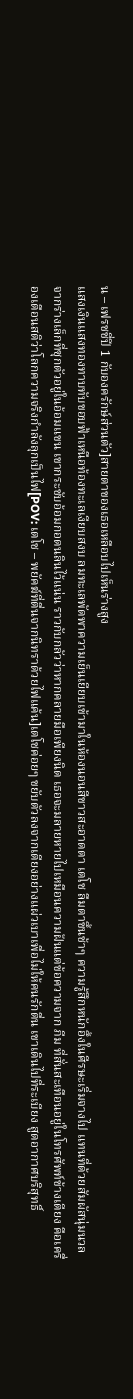น – เฟรชชี่ปี 1 กับองครักษ์ส่วนตัว]สายตาของเธอเหลือบไปเห็นร่างสูง
แสงเงินแสงทองทาบทับขอบฟ้าเหนือท้องทะเลเงียบสงบ ลมทะเลพัดพาความเย็นเยียบเข้ามาในห้องนอนสีขาวสะอาดตา เตโช ลืมตาขึ้นช้าๆ ความรู้สึกหนักอึ้งในศีรษะเริ่มจางไป แทนที่ด้วยสัมผัสนุ่มนวลจากร่างเล็กที่ซุกตัวอยู่ในอ้อมแขน เขากระชับอ้อมกอดนลินไว้แน่น ราวกับกลัวว่าหากคลายมือเพียงนิด เธอจะมลายหายไปเหมือนความฝันแต่ข้อความจาก ภีม ที่สั่นสะเทือนอยู่ในโทรศัพท์ข้างเตียง คือเครื่องเตือนสติว่าโลกความจริงกำลังลุกเป็นไฟ[POV: เตโช – พยัคฆ์ที่ตื่นจากนิทราด้วยไฟแค้น]เตโชค่อยๆ ขยับตัวลงจากเตียงอย่างแผ่วเบาเพื่อไม่ให้คนรักตื่น เขาเดินไปที่ระเบียง สูดอากาศบริสุทธิ์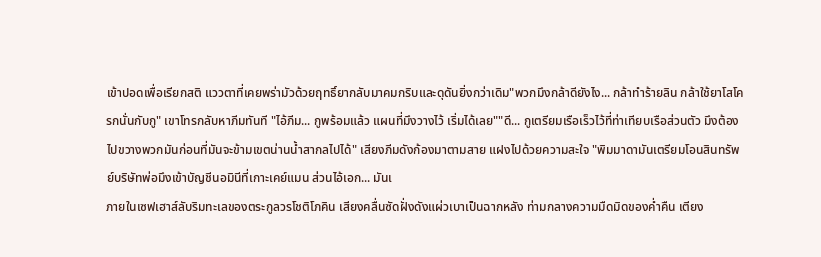เข้าปอดเพื่อเรียกสติ แววตาที่เคยพร่ามัวด้วยฤทธิ์ยากลับมาคมกริบและดุดันยิ่งกว่าเดิม"พวกมึงกล้าดียังไง... กล้าทำร้ายลิน กล้าใช้ยาโสโครกนั่นกับกู" เขาโทรกลับหาภีมทันที "ไอ้ภีม... กูพร้อมแล้ว แผนที่มึงวางไว้ เริ่มได้เลย""ดี... กูเตรียมเรือเร็วไว้ที่ท่าเทียบเรือส่วนตัว มึงต้องไปขวางพวกมันก่อนที่มันจะข้ามเขตน่านน้ำสากลไปได้" เสียงภีมดังก้องมาตามสาย แฝงไปด้วยความสะใจ "พิมมาดามันเตรียมโอนสินทรัพย์บริษัทพ่อมึงเข้าบัญชีนอมินีที่เกาะเคย์แมน ส่วนไอ้เอก... มันเ
ภายในเซฟเฮาส์ลับริมทะเลของตระกูลวรโชติโภคิน เสียงคลื่นซัดฝั่งดังแผ่วเบาเป็นฉากหลัง ท่ามกลางความมืดมิดของค่ำคืน เตียง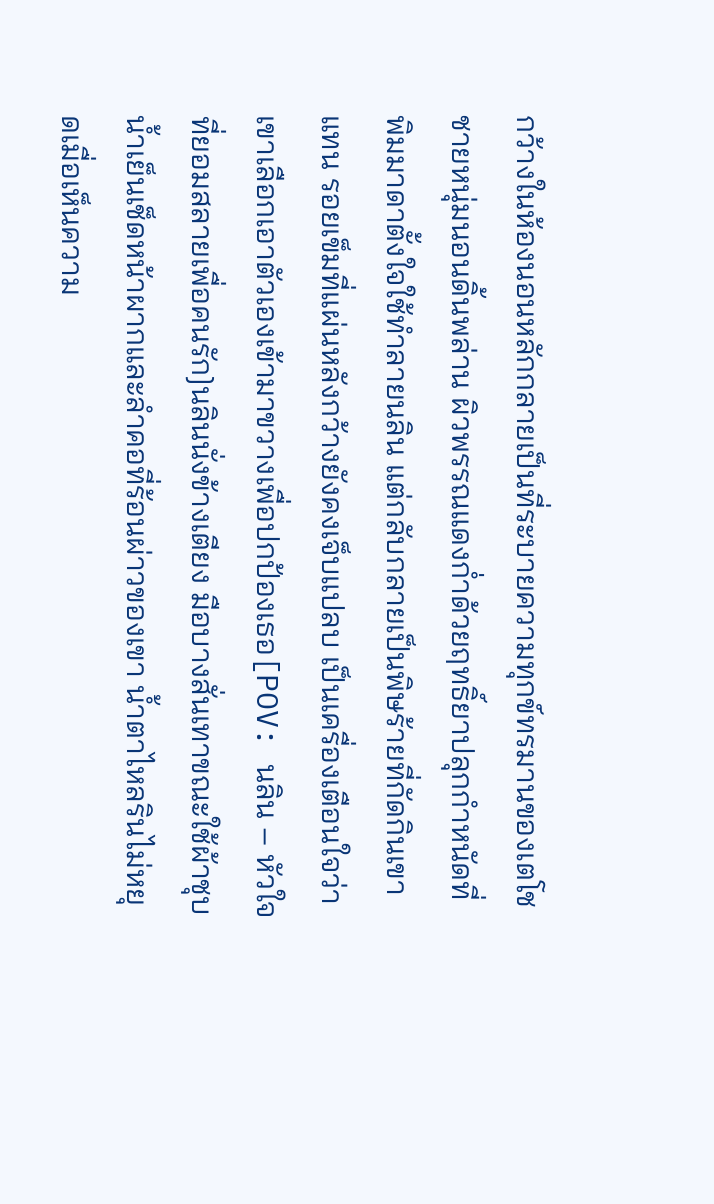กว้างในห้องนอนหลักกลายเป็นที่ระบายความทุกข์ทรมานของเตโช ชายหนุ่มนอนดิ้นพล่าน ผิวพรรณแดงก่ำด้วยฤทธิ์ยาปลุกกำหนัดที่พิมมาดาตั้งใจใช้ทำลายนลิน แต่กลับกลายเป็นพิษร้ายที่กัดกินเขาแทน รอยเข็มที่แผ่นหลังกว้างยังคงเจ็บแปลบ เป็นเครื่องเตือนใจว่าเขาเลือกเอาตัวเองเข้ามาขวางเพื่อปกป้องเธอ[POV: นลิน – หัวใจที่ยอมสลายเพื่อคนรัก]นลินนั่งข้างเตียง มือบางสั่นเทาขณะใช้ผ้าชุบน้ำเย็นเช็ดหน้าผากและลำคอที่ร้อนผ่าวของเขา น้ำตาไหลรินไม่หยุดเมื่อเห็นความ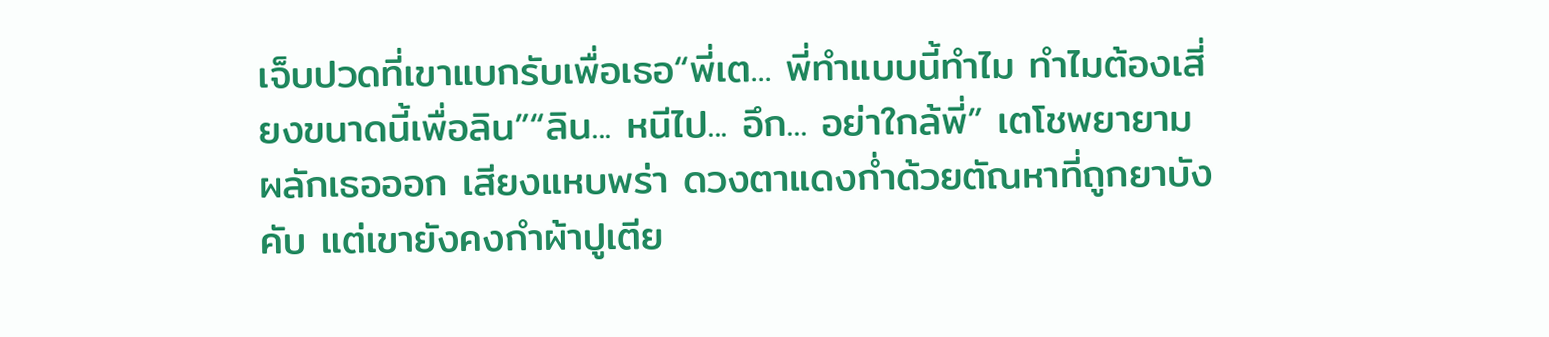เจ็บปวดที่เขาแบกรับเพื่อเธอ“พี่เต... พี่ทำแบบนี้ทำไม ทำไมต้องเสี่ยงขนาดนี้เพื่อลิน”“ลิน... หนีไป... อึก... อย่าใกล้พี่” เตโชพยายามผลักเธอออก เสียงแหบพร่า ดวงตาแดงก่ำด้วยตัณหาที่ถูกยาบังคับ แต่เขายังคงกำผ้าปูเตีย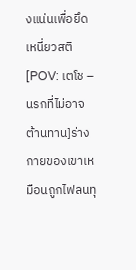งแน่นเพื่อยึดเหนี่ยวสติ[POV: เตโช – นรกที่ไม่อาจต้านทาน]ร่างกายของเขาเหมือนถูกไฟลนทุ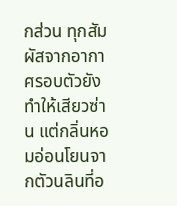กส่วน ทุกสัมผัสจากอากาศรอบตัวยังทำให้เสียวซ่าน แต่กลิ่นหอมอ่อนโยนจากตัวนลินที่อ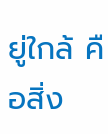ยู่ใกล้ คือสิ่ง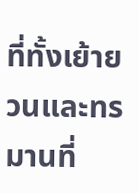ที่ทั้งเย้ายวนและทรมานที่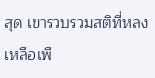สุด เขารวบรวมสติที่หลงเหลือเพื